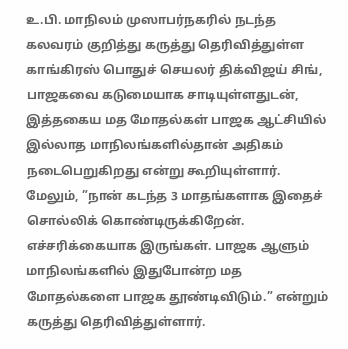உ.பி. மாநிலம் முஸாபர்நகரில் நடந்த கலவரம் குறித்து கருத்து தெரிவித்துள்ள காங்கிரஸ் பொதுச் செயலர் திக்விஜய் சிங், பாஜகவை கடுமையாக சாடியுள்ளதுடன், இத்தகைய மத மோதல்கள் பாஜக ஆட்சியில் இல்லாத மாநிலங்களில்தான் அதிகம் நடைபெறுகிறது என்று கூறியுள்ளார். மேலும், ”நான் கடந்த 3 மாதங்களாக இதைச் சொல்லிக் கொண்டிருக்கிறேன். எச்சரிக்கையாக இருங்கள். பாஜக ஆளும் மாநிலங்களில் இதுபோன்ற மத மோதல்களை பாஜக தூண்டிவிடும்.” என்றும் கருத்து தெரிவித்துள்ளார்.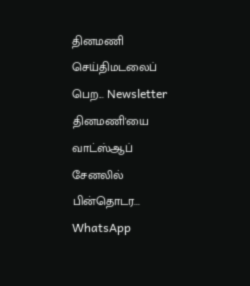தினமணி செய்திமடலைப் பெற... Newsletter
தினமணி'யை வாட்ஸ்ஆப் சேனலில் பின்தொடர... WhatsApp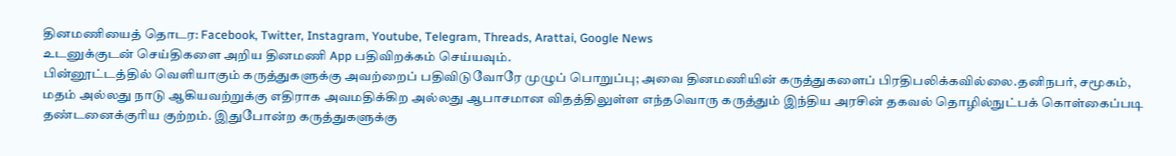தினமணியைத் தொடர: Facebook, Twitter, Instagram, Youtube, Telegram, Threads, Arattai, Google News
உடனுக்குடன் செய்திகளை அறிய தினமணி App பதிவிறக்கம் செய்யவும்.
பின்னூட்டத்தில் வெளியாகும் கருத்துகளுக்கு அவற்றைப் பதிவிடுவோரே முழுப் பொறுப்பு; அவை தினமணியின் கருத்துகளைப் பிரதிபலிக்கவில்லை.தனிநபர், சமூகம், மதம் அல்லது நாடு ஆகியவற்றுக்கு எதிராக அவமதிக்கிற அல்லது ஆபாசமான விதத்திலுள்ள எந்தவொரு கருத்தும் இந்திய அரசின் தகவல் தொழில்நுட்பக் கொள்கைப்படி தண்டனைக்குரிய குற்றம். இதுபோன்ற கருத்துகளுக்கு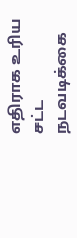எதிராக உரிய சட்ட நடவடிக்கை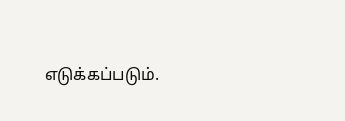எடுக்கப்படும்.